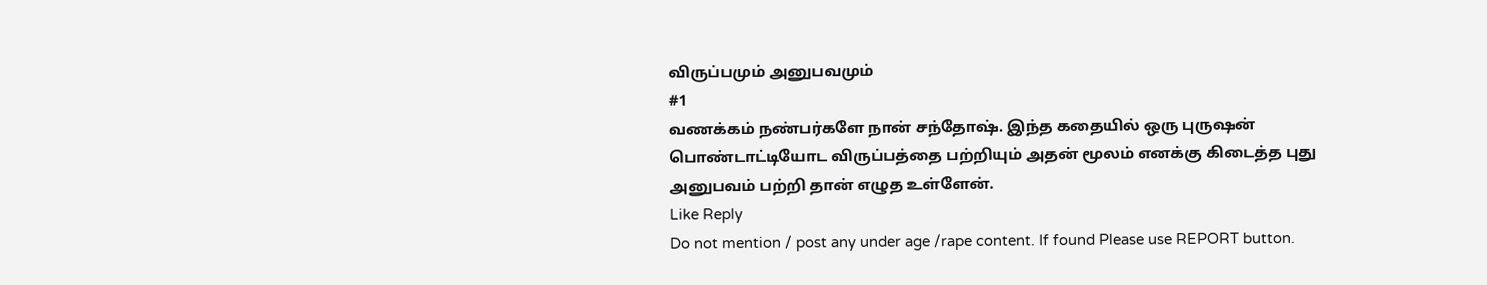விருப்பமும் அனுபவமும்
#1
வணக்கம் நண்பர்களே நான் சந்தோஷ். இந்த கதையில் ஒரு புருஷன் பொண்டாட்டியோட விருப்பத்தை பற்றியும் அதன் மூலம் எனக்கு கிடைத்த புது அனுபவம் பற்றி தான் எழுத உள்ளேன்.
Like Reply
Do not mention / post any under age /rape content. If found Please use REPORT button.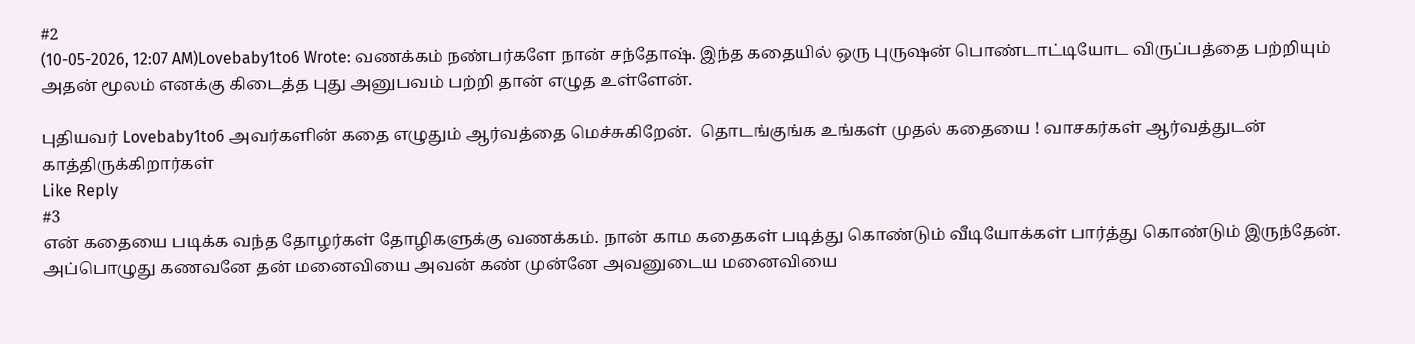#2
(10-05-2026, 12:07 AM)Lovebaby1to6 Wrote: வணக்கம் நண்பர்களே நான் சந்தோஷ். இந்த கதையில் ஒரு புருஷன் பொண்டாட்டியோட விருப்பத்தை பற்றியும் அதன் மூலம் எனக்கு கிடைத்த புது அனுபவம் பற்றி தான் எழுத உள்ளேன்.

புதியவர் Lovebaby1to6 அவர்களின் கதை எழுதும் ஆர்வத்தை மெச்சுகிறேன்.  தொடங்குங்க உங்கள் முதல் கதையை ! வாசகர்கள் ஆர்வத்துடன் காத்திருக்கிறார்கள்
Like Reply
#3
என் கதையை படிக்க வந்த தோழர்கள் தோழிகளுக்கு வணக்கம். நான் காம கதைகள் படித்து கொண்டும் வீடியோக்கள் பார்த்து கொண்டும் இருந்தேன். அப்பொழுது கணவனே தன் மனைவியை அவன் கண் முன்னே அவனுடைய மனைவியை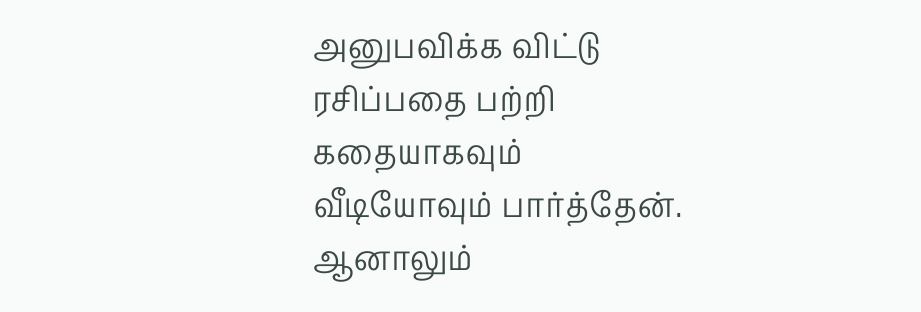அனுபவிக்க விட்டு ரசிப்பதை பற்றி கதையாகவும் வீடியோவும் பார்த்தேன். ஆனாலும்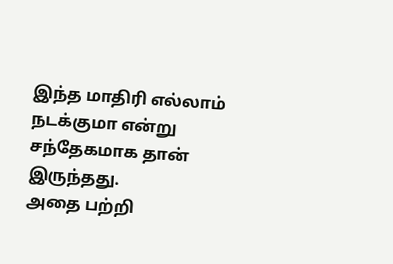இந்த மாதிரி எல்லாம் நடக்குமா என்று சந்தேகமாக தான் இருந்தது.
அதை பற்றி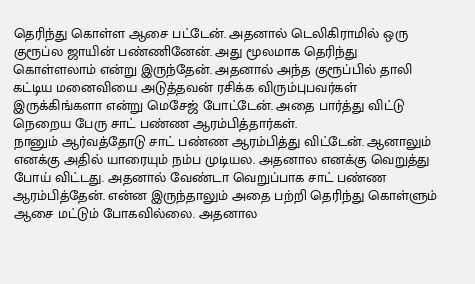தெரிந்து கொள்ள ஆசை பட்டேன். அதனால் டெலிகிராமில் ஒரு குரூப்ல ஜாயின் பண்ணினேன். அது மூலமாக தெரிந்து கொள்ளலாம் என்று இருந்தேன். அதனால் அந்த குரூப்பில் தாலி கட்டிய மனைவியை அடுத்தவன் ரசிக்க விரும்புபவர்கள் இருக்கிங்களா என்று மெசேஜ் போட்டேன். அதை பார்த்து விட்டு நெறைய பேரு சாட் பண்ண ஆரம்பித்தார்கள்.
நானும் ஆர்வத்தோடு சாட் பண்ண ஆரம்பித்து விட்டேன். ஆனாலும் எனக்கு அதில் யாரையும் நம்ப முடியல. அதனால எனக்கு வெறுத்து போய் விட்டது. அதனால் வேண்டா வெறுப்பாக சாட் பண்ண ஆரம்பித்தேன். என்ன இருந்தாலும் அதை பற்றி தெரிந்து கொள்ளும் ஆசை மட்டும் போகவில்லை. அதனால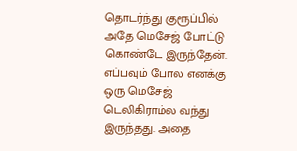தொடர்ந்து குரூப்பில் அதே மெசேஜ் போட்டு கொண்டே இருந்தேன்.
எப்பவும் போல எனக்கு ஒரு மெசேஜ் டெலிகிராம்ல வந்து இருந்தது. அதை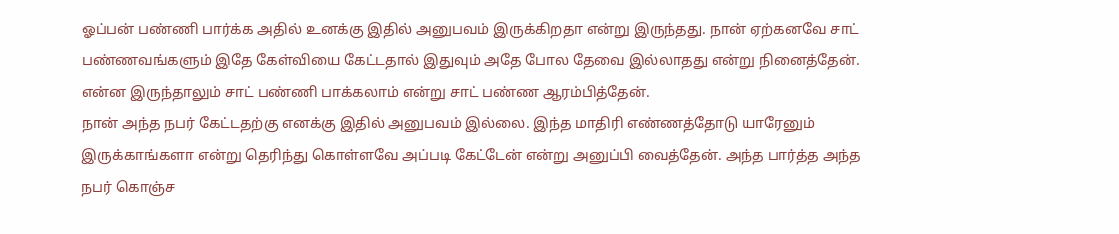ஓப்பன் பண்ணி பார்க்க அதில் உனக்கு இதில் அனுபவம் இருக்கிறதா என்று இருந்தது. நான் ஏற்கனவே சாட் பண்ணவங்களும் இதே கேள்வியை கேட்டதால் இதுவும் அதே போல தேவை இல்லாதது என்று நினைத்தேன். என்ன இருந்தாலும் சாட் பண்ணி பாக்கலாம் என்று சாட் பண்ண ஆரம்பித்தேன்.
நான் அந்த நபர் கேட்டதற்கு எனக்கு இதில் அனுபவம் இல்லை. இந்த மாதிரி எண்ணத்தோடு யாரேனும் இருக்காங்களா என்று தெரிந்து கொள்ளவே அப்படி கேட்டேன் என்று அனுப்பி வைத்தேன். அந்த பார்த்த அந்த நபர் கொஞ்ச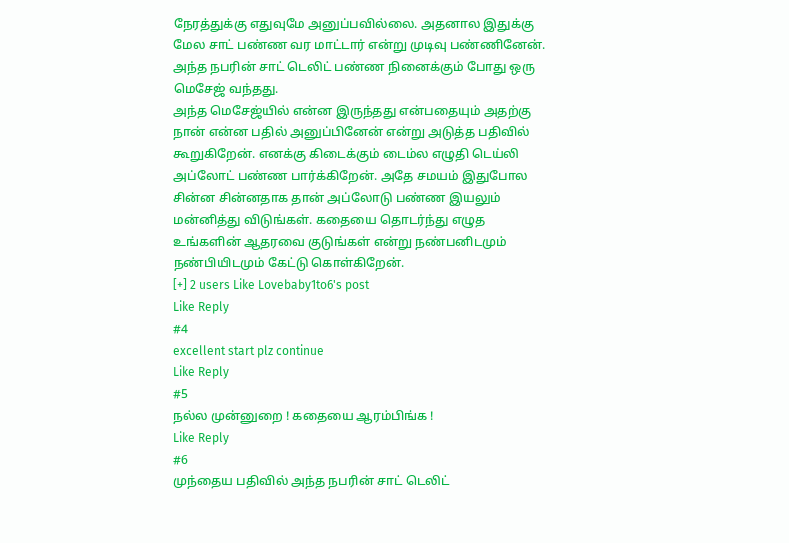நேரத்துக்கு எதுவுமே அனுப்பவில்லை. அதனால இதுக்கு மேல சாட் பண்ண வர மாட்டார் என்று முடிவு பண்ணினேன். அந்த நபரின் சாட் டெலிட் பண்ண நினைக்கும் போது ஒரு மெசேஜ் வந்தது.
அந்த மெசேஜ்யில் என்ன இருந்தது என்பதையும் அதற்கு நான் என்ன பதில் அனுப்பினேன் என்று அடுத்த பதிவில் கூறுகிறேன். எனக்கு கிடைக்கும் டைம்ல எழுதி டெய்லி அப்லோட் பண்ண பார்க்கிறேன். அதே சமயம் இதுபோல சின்ன சின்னதாக தான் அப்லோடு பண்ண இயலும் மன்னித்து விடுங்கள். கதையை தொடர்ந்து எழுத உங்களின் ஆதரவை குடுங்கள் என்று நண்பனிடமும் நண்பியிடமும் கேட்டு கொள்கிறேன்.
[+] 2 users Like Lovebaby1to6's post
Like Reply
#4
excellent start plz continue
Like Reply
#5
நல்ல முன்னுறை ! கதையை ஆரம்பிங்க !
Like Reply
#6
முந்தைய பதிவில் அந்த நபரின் சாட் டெலிட்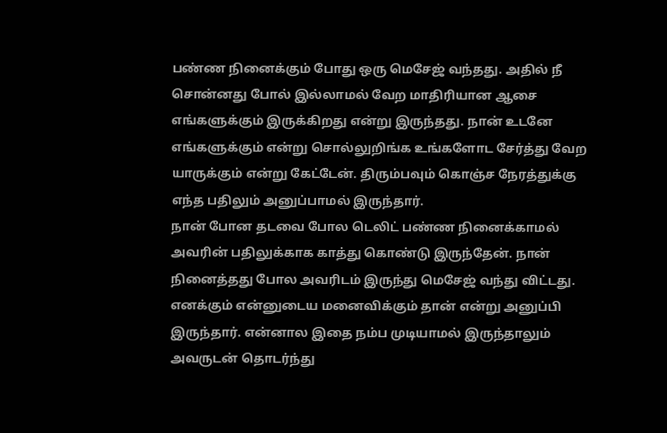பண்ண நினைக்கும் போது ஒரு மெசேஜ் வந்தது. அதில் நீ சொன்னது போல் இல்லாமல் வேற மாதிரியான ஆசை எங்களுக்கும் இருக்கிறது என்று இருந்தது. நான் உடனே எங்களுக்கும் என்று சொல்லுறிங்க உங்களோட சேர்த்து வேற யாருக்கும் என்று கேட்டேன். திரும்பவும் கொஞ்ச நேரத்துக்கு எந்த பதிலும் அனுப்பாமல் இருந்தார்.
நான் போன தடவை போல டெலிட் பண்ண நினைக்காமல் அவரின் பதிலுக்காக காத்து கொண்டு இருந்தேன். நான் நினைத்தது போல அவரிடம் இருந்து மெசேஜ் வந்து விட்டது. எனக்கும் என்னுடைய மனைவிக்கும் தான் என்று அனுப்பி இருந்தார். என்னால இதை நம்ப முடியாமல் இருந்தாலும் அவருடன் தொடர்ந்து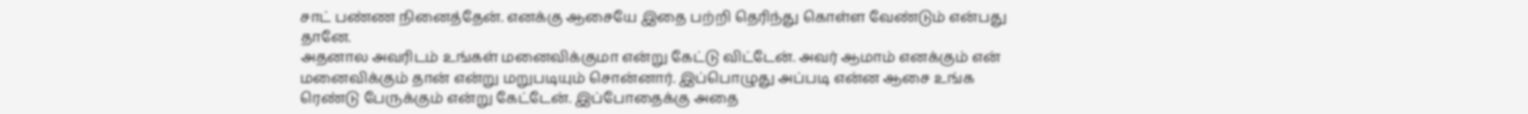சாட் பண்ண நினைத்தேன். எனக்கு ஆசையே இதை பற்றி தெரிந்து கொள்ள வேண்டும் என்பது தானே.
அதனால அவரிடம் உங்கள் மனைவிக்குமா என்று கேட்டு விட்டேன். அவர் ஆமாம் எனக்கும் என் மனைவிக்கும் தான் என்று மறுபடியும் சொன்னார். இப்பொழுது அப்படி என்ன ஆசை உங்க ரெண்டு பேருக்கும் என்று கேட்டேன். இப்போதைக்கு அதை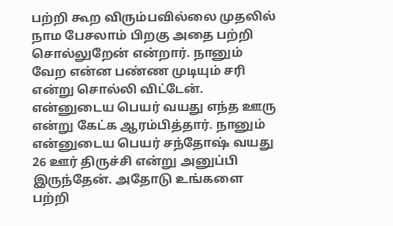பற்றி கூற விரும்பவில்லை முதலில் நாம பேசலாம் பிறகு அதை பற்றி சொல்லுறேன் என்றார். நானும் வேற என்ன பண்ண முடியும் சரி என்று சொல்லி விட்டேன்.
என்னுடைய பெயர் வயது எந்த ஊரு என்று கேட்க ஆரம்பித்தார். நானும் என்னுடைய பெயர் சந்தோஷ் வயது 26 ஊர் திருச்சி என்று அனுப்பி இருந்தேன். அதோடு உங்களை பற்றி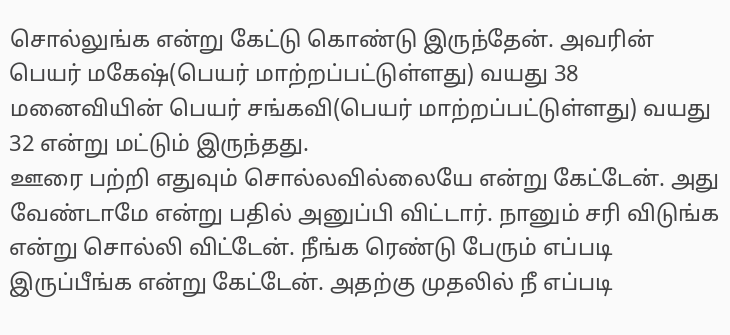சொல்லுங்க என்று கேட்டு கொண்டு இருந்தேன். அவரின் பெயர் மகேஷ்(பெயர் மாற்றப்பட்டுள்ளது) வயது 38 மனைவியின் பெயர் சங்கவி(பெயர் மாற்றப்பட்டுள்ளது) வயது 32 என்று மட்டும் இருந்தது.
ஊரை பற்றி எதுவும் சொல்லவில்லையே என்று கேட்டேன். அது வேண்டாமே என்று பதில் அனுப்பி விட்டார். நானும் சரி விடுங்க என்று சொல்லி விட்டேன். நீங்க ரெண்டு பேரும் எப்படி இருப்பீங்க என்று கேட்டேன். அதற்கு முதலில் நீ எப்படி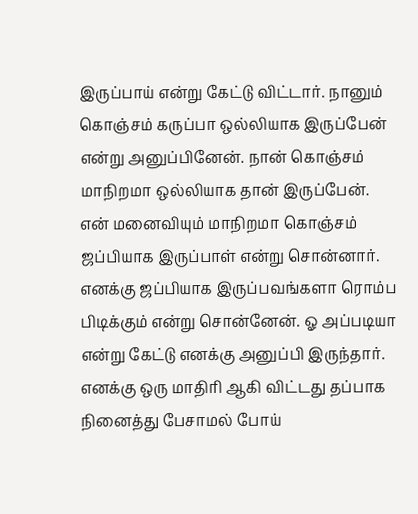இருப்பாய் என்று கேட்டு விட்டார். நானும் கொஞ்சம் கருப்பா ஒல்லியாக இருப்பேன் என்று அனுப்பினேன். நான் கொஞ்சம் மாநிறமா ஒல்லியாக தான் இருப்பேன்.
என் மனைவியும் மாநிறமா கொஞ்சம் ஜப்பியாக இருப்பாள் என்று சொன்னார். எனக்கு ஜப்பியாக இருப்பவங்களா ரொம்ப பிடிக்கும் என்று சொன்னேன். ஓ அப்படியா என்று கேட்டு எனக்கு அனுப்பி இருந்தார். எனக்கு ஒரு மாதிரி ஆகி விட்டது தப்பாக நினைத்து பேசாமல் போய்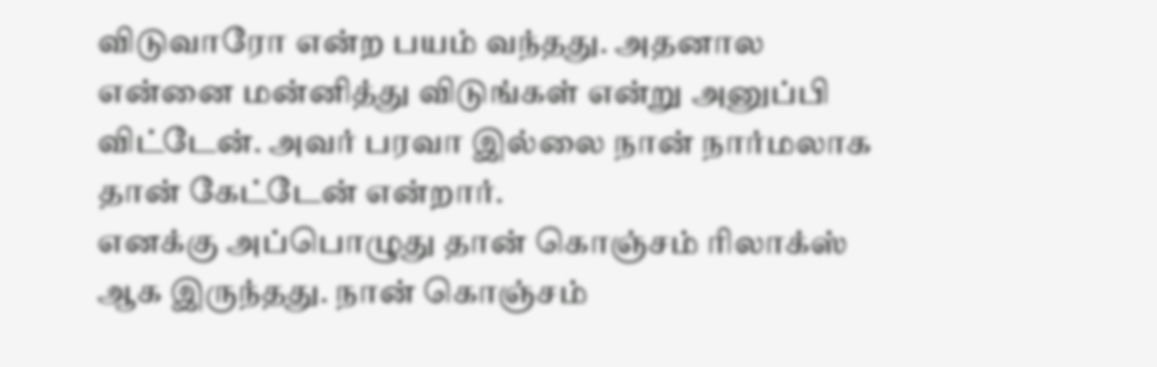விடுவாரோ என்ற பயம் வந்தது. அதனால என்னை மன்னித்து விடுங்கள் என்று அனுப்பி விட்டேன். அவர் பரவா இல்லை நான் நார்மலாக தான் கேட்டேன் என்றார்.
எனக்கு அப்பொழுது தான் கொஞ்சம் ரிலாக்ஸ் ஆக இருந்தது. நான் கொஞ்சம்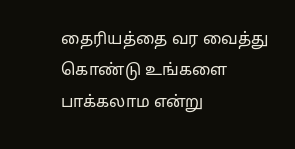தைரியத்தை வர வைத்து கொண்டு உங்களை பாக்கலாம என்று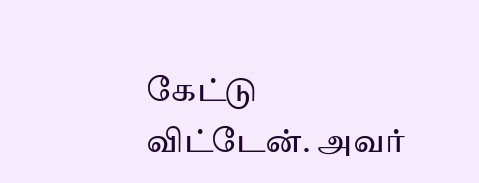கேட்டு விட்டேன். அவர்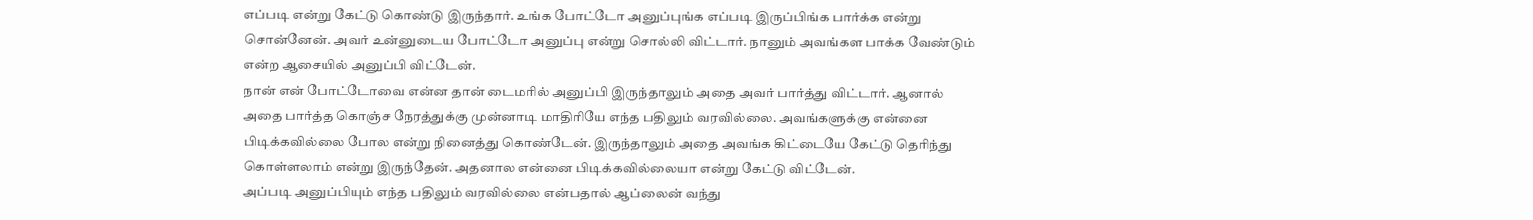எப்படி என்று கேட்டு கொண்டு இருந்தார். உங்க போட்டோ அனுப்புங்க எப்படி இருப்பிங்க பார்க்க என்று சொன்னேன். அவர் உன்னுடைய போட்டோ அனுப்பு என்று சொல்லி விட்டார். நானும் அவங்கள பாக்க வேண்டும் என்ற ஆசையில் அனுப்பி விட்டேன்.
நான் என் போட்டோவை என்ன தான் டைமரில் அனுப்பி இருந்தாலும் அதை அவர் பார்த்து விட்டார். ஆனால் அதை பார்த்த கொஞ்ச நேரத்துக்கு முன்னாடி மாதிரியே எந்த பதிலும் வரவில்லை. அவங்களுக்கு என்னை பிடிக்கவில்லை போல என்று நினைத்து கொண்டேன். இருந்தாலும் அதை அவங்க கிட்டையே கேட்டு தெரிந்து கொள்ளலாம் என்று இருந்தேன். அதனால என்னை பிடிக்கவில்லையா என்று கேட்டு விட்டேன்.
அப்படி அனுப்பியும் எந்த பதிலும் வரவில்லை என்பதால் ஆப்லைன் வந்து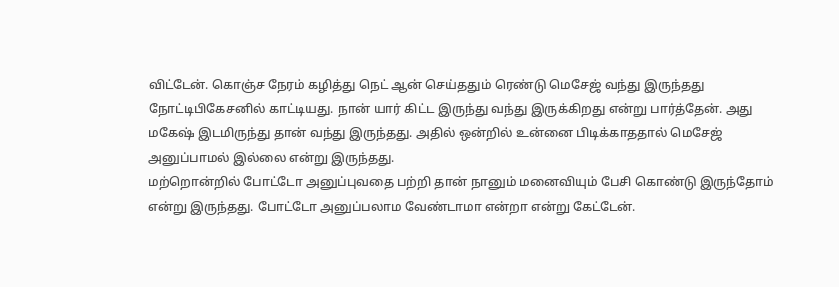விட்டேன். கொஞ்ச நேரம் கழித்து நெட் ஆன் செய்ததும் ரெண்டு மெசேஜ் வந்து இருந்தது நோட்டிபிகேசனில் காட்டியது. நான் யார் கிட்ட இருந்து வந்து இருக்கிறது என்று பார்த்தேன். அது மகேஷ் இடமிருந்து தான் வந்து இருந்தது. அதில் ஒன்றில் உன்னை பிடிக்காததால் மெசேஜ் அனுப்பாமல் இல்லை என்று இருந்தது.
மற்றொன்றில் போட்டோ அனுப்புவதை பற்றி தான் நானும் மனைவியும் பேசி கொண்டு இருந்தோம் என்று இருந்தது. போட்டோ அனுப்பலாம வேண்டாமா என்றா என்று கேட்டேன்.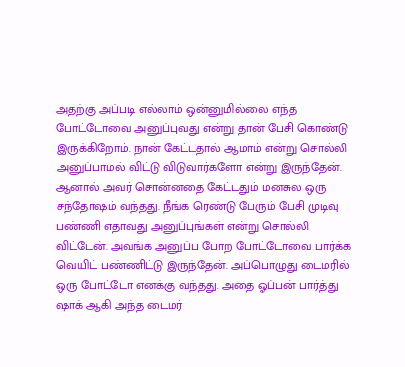அதற்கு அப்படி எல்லாம் ஒன்னுமில்லை எந்த போட்டோவை அனுப்புவது என்று தான் பேசி கொண்டு இருக்கிறோம். நான் கேட்டதால் ஆமாம் என்று சொல்லி அனுப்பாமல் விட்டு விடுவார்களோ என்று இருந்தேன்.
ஆனால் அவர் சொன்னதை கேட்டதும் மனசுல ஒரு சந்தோஷம் வந்தது. நீங்க ரெண்டு பேரும் பேசி முடிவு பண்ணி எதாவது அனுப்புங்கள் என்று சொல்லி விட்டேன். அவங்க அனுப்ப போற போட்டோவை பார்க்க வெயிட் பண்ணிட்டு இருந்தேன். அப்பொழுது டைமரில் ஒரு போட்டோ எனக்கு வந்தது. அதை ஓப்பன் பார்த்து ஷாக் ஆகி அந்த டைமர்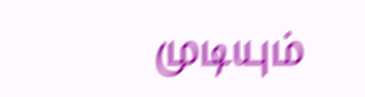முடியும்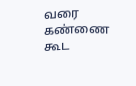வரை கண்ணை கூட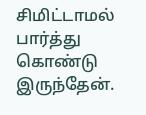சிமிட்டாமல் பார்த்து கொண்டு இருந்தேன்.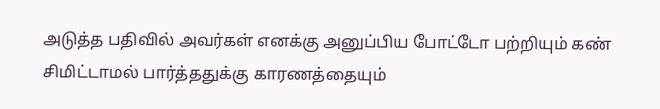அடுத்த பதிவில் அவர்கள் எனக்கு அனுப்பிய போட்டோ பற்றியும் கண் சிமிட்டாமல் பார்த்ததுக்கு காரணத்தையும்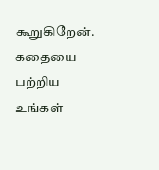கூறுகிறேன். கதையை பற்றிய உங்கள்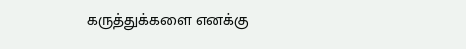கருத்துக்களை எனக்கு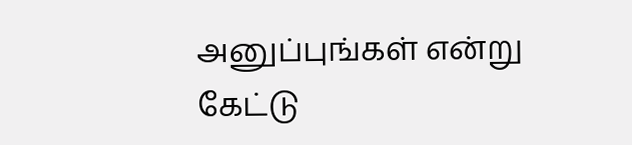அனுப்புங்கள் என்று கேட்டு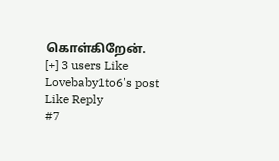கொள்கிறேன்.
[+] 3 users Like Lovebaby1to6's post
Like Reply
#7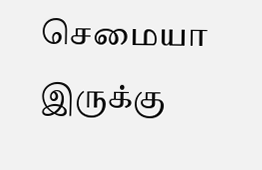செமையா இருக்கு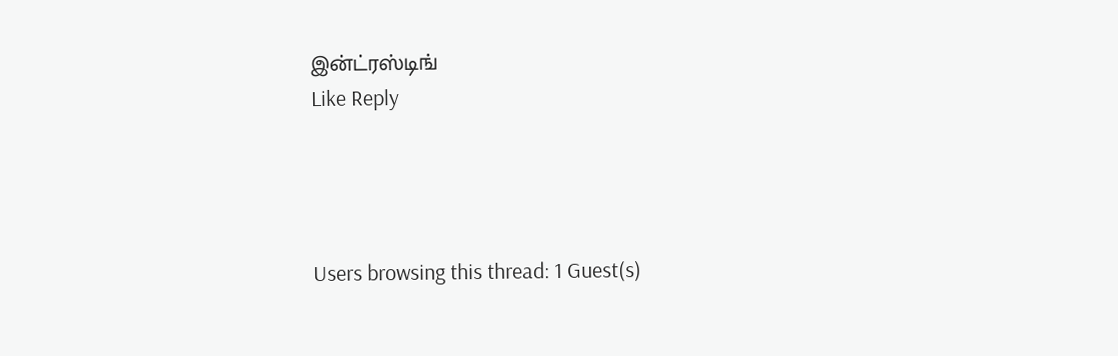இன்ட்ரஸ்டிங்
Like Reply




Users browsing this thread: 1 Guest(s)